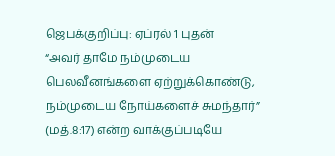ஜெபக்குறிப்பு: ஏப்ரல் 1 புதன்
“அவர் தாமே நம்முடைய பெலவீனங்களை ஏற்றுக்கொண்டு, நம்முடைய நோய்களைச் சுமந்தார்” (மத்.8:17) என்ற வாக்குப்படியே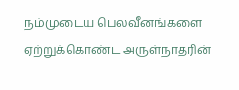நம்முடைய பெலவீனங்களை ஏற்றுக்கொண்ட அருள்நாதரின்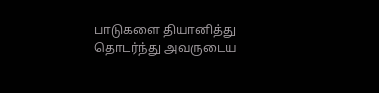பாடுகளை தியானித்து தொடர்ந்து அவருடைய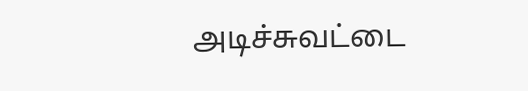அடிச்சுவட்டை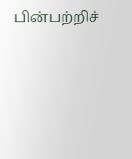பின்பற்றிச்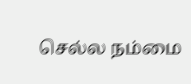செல்ல நம்மை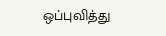ஒப்புவித்து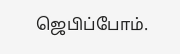ஜெபிப்போம்.